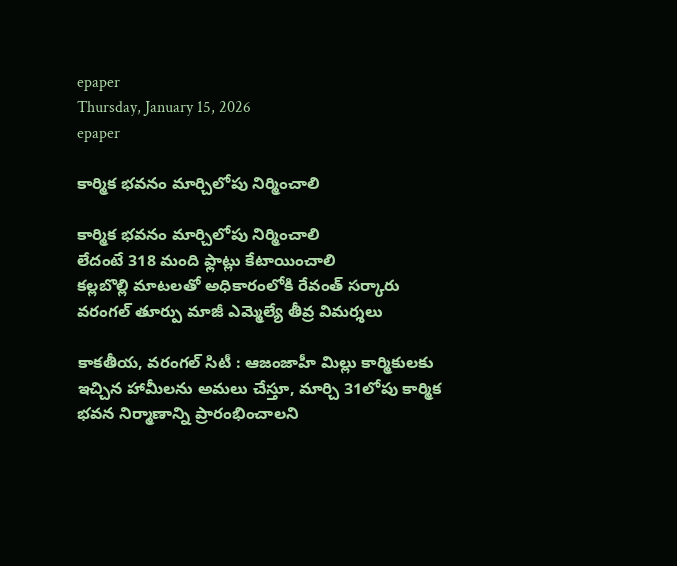epaper
Thursday, January 15, 2026
epaper

కార్మిక భ‌వ‌నం మార్చిలోపు నిర్మించాలి

కార్మిక భ‌వ‌నం మార్చిలోపు నిర్మించాలి
లేదంటే 318 మంది ఫ్లాట్లు కేటాయించాలి
క‌ల్ల‌బొల్లి మాట‌ల‌తో అధికారంలోకి రేవంత్ స‌ర్కారు
వరంగల్ తూర్పు మాజీ ఎమ్మెల్యే తీవ్ర విమర్శలు

కాకతీయ, వరంగల్ సిటీ : ఆజంజాహీ మిల్లు కార్మికులకు ఇచ్చిన హామీలను అమలు చేస్తూ, మార్చి 31లోపు కార్మిక భవన నిర్మాణాన్ని ప్రారంభించాలని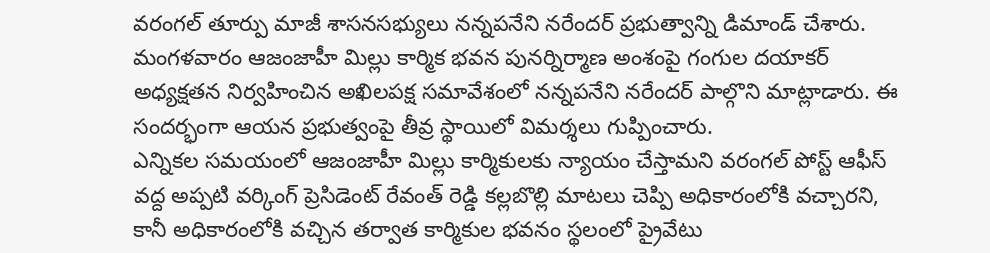వరంగల్ తూర్పు మాజీ శాసనసభ్యులు నన్నపనేని నరేందర్ ప్రభుత్వాన్ని డిమాండ్ చేశారు. మంగళవారం ఆజంజాహీ మిల్లు కార్మిక భవన పునర్నిర్మాణ అంశంపై గంగుల దయాకర్ అధ్యక్షతన నిర్వహించిన అఖిలపక్ష సమావేశంలో నన్నపనేని నరేందర్ పాల్గొని మాట్లాడారు. ఈ సందర్భంగా ఆయన ప్రభుత్వంపై తీవ్ర స్థాయిలో విమర్శలు గుప్పించారు.
ఎన్నికల సమయంలో ఆజంజాహీ మిల్లు కార్మికులకు న్యాయం చేస్తామని వరంగల్ పోస్ట్ ఆఫీస్ వద్ద అప్పటి వర్కింగ్ ప్రెసిడెంట్ రేవంత్ రెడ్డి కల్ల‌బొల్లి మాటలు చెప్పి అధికారంలోకి వచ్చారని, కానీ అధికారంలోకి వచ్చిన తర్వాత కార్మికుల భవనం స్థలంలో ప్రైవేటు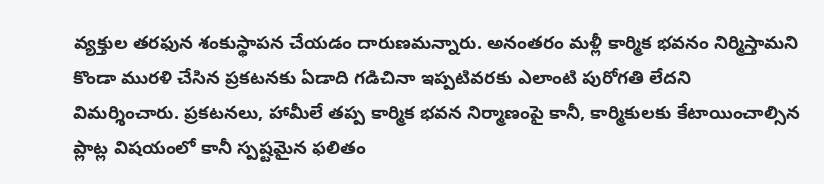వ్యక్తుల తరఫున శంకుస్థాపన చేయడం దారుణమన్నారు. అనంతరం మళ్లీ కార్మిక భవనం నిర్మిస్తామని కొండా మురళి చేసిన ప్రకటనకు ఏడాది గడిచినా ఇప్పటివరకు ఎలాంటి పురోగతి లేదని విమర్శించారు. ప్రకటనలు, హామీలే తప్ప కార్మిక భవన నిర్మాణంపై కానీ, కార్మికులకు కేటాయించాల్సిన ప్లాట్ల విషయంలో కానీ స్పష్టమైన ఫలితం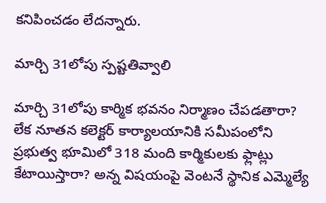కనిపించడం లేదన్నారు.

మార్చి 31లోపు స్ప‌ష్ట‌తివ్వాలి

మార్చి 31లోపు కార్మిక భవనం నిర్మాణం చేపడతారా? లేక నూతన కలెక్టర్ కార్యాలయానికి సమీపంలోని ప్రభుత్వ భూమిలో 318 మంది కార్మికులకు ఫ్లాట్లు కేటాయిస్తారా? అన్న విషయంపై వెంటనే స్థానిక ఎమ్మెల్యే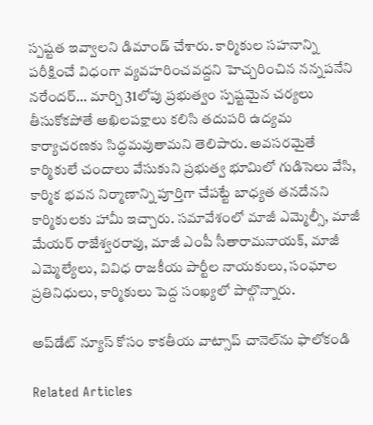స్పష్టత ఇవ్వాలని డిమాండ్ చేశారు. కార్మికుల సహనాన్ని పరీక్షించే విధంగా వ్యవహరించవద్దని హెచ్చరించిన నన్నపనేని నరేందర్… మార్చి 31లోపు ప్రభుత్వం స్పష్టమైన చర్యలు తీసుకోకపోతే అఖిలపక్షాలు కలిసి తదుపరి ఉద్యమ కార్యాచరణకు సిద్ధమవుతామని తెలిపారు. అవసరమైతే కార్మికులే చందాలు వేసుకుని ప్రభుత్వ భూమిలో గుడిసెలు వేసి, కార్మిక భవన నిర్మాణాన్ని పూర్తిగా చేపట్టే బాధ్యత తనదేనని కార్మికులకు హామీ ఇచ్చారు. సమావేశంలో మాజీ ఎమ్మెల్సీ, మాజీ మేయర్ రాజేశ్వరరావు, మాజీ ఎంపీ సీతారామనాయక్, మాజీ ఎమ్మెల్యేలు, వివిధ రాజకీయ పార్టీల నాయకులు, సంఘాల ప్రతినిధులు, కార్మికులు పెద్ద సంఖ్యలో పాల్గొన్నారు.

అప్‌డేట్ న్యూస్ కోసం కాక‌తీయ వాట్సాప్ చానెల్‌ను ఫాలోకండి

Related Articles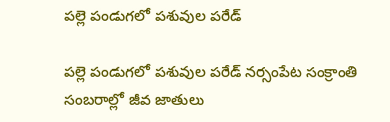పల్లె పండుగలో పశువుల పరేడ్‌

పల్లె పండుగలో పశువుల పరేడ్‌ నర్సంపేట సంక్రాంతి సంబరాల్లో జీవ జాతులు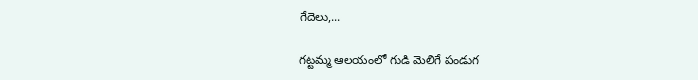గేదెలు,...

గట్టమ్మ ఆల‌యంలో గుడి మెలిగే పండుగ‌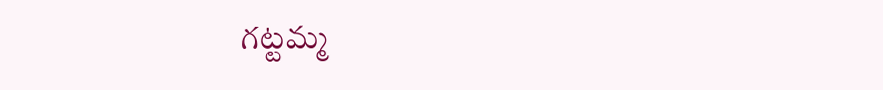గట్టమ్మ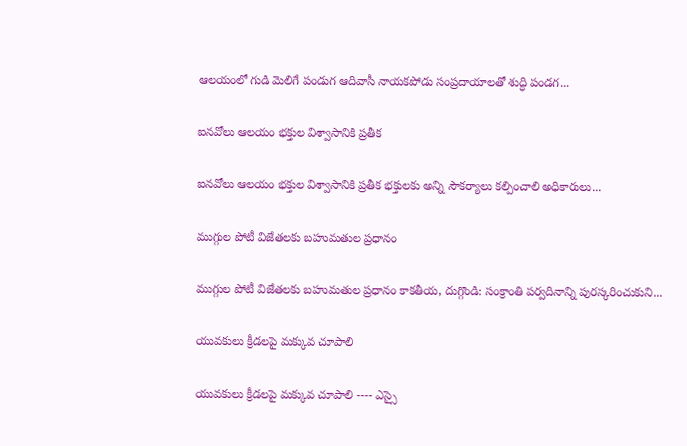ఆల‌యంలో గుడి మెలిగే పండుగ‌ ఆదివాసీ నాయకపోడు సంప్రదాయాలతో శుద్ధి పండగ...

ఐనవోలు ఆలయం భక్తుల విశ్వాసానికి ప్రతీక

ఐనవోలు ఆలయం భక్తుల విశ్వాసానికి ప్రతీక భక్తులకు అన్ని సౌకర్యాలు కల్పించాలి అధికారులు...

ముగ్గుల పోటీ విజేతలకు బహుమతుల ప్రధానం

ముగ్గుల పోటీ విజేతలకు బహుమతుల ప్రధానం కాకతీయ, దుగ్గొండి: సంక్రాంతి పర్వదినాన్ని పురస్కరించుకుని...

యువకులు క్రీడలపై మక్కువ చూపాలి

యువకులు క్రీడలపై మక్కువ చూపాలి ---- ఎస్సై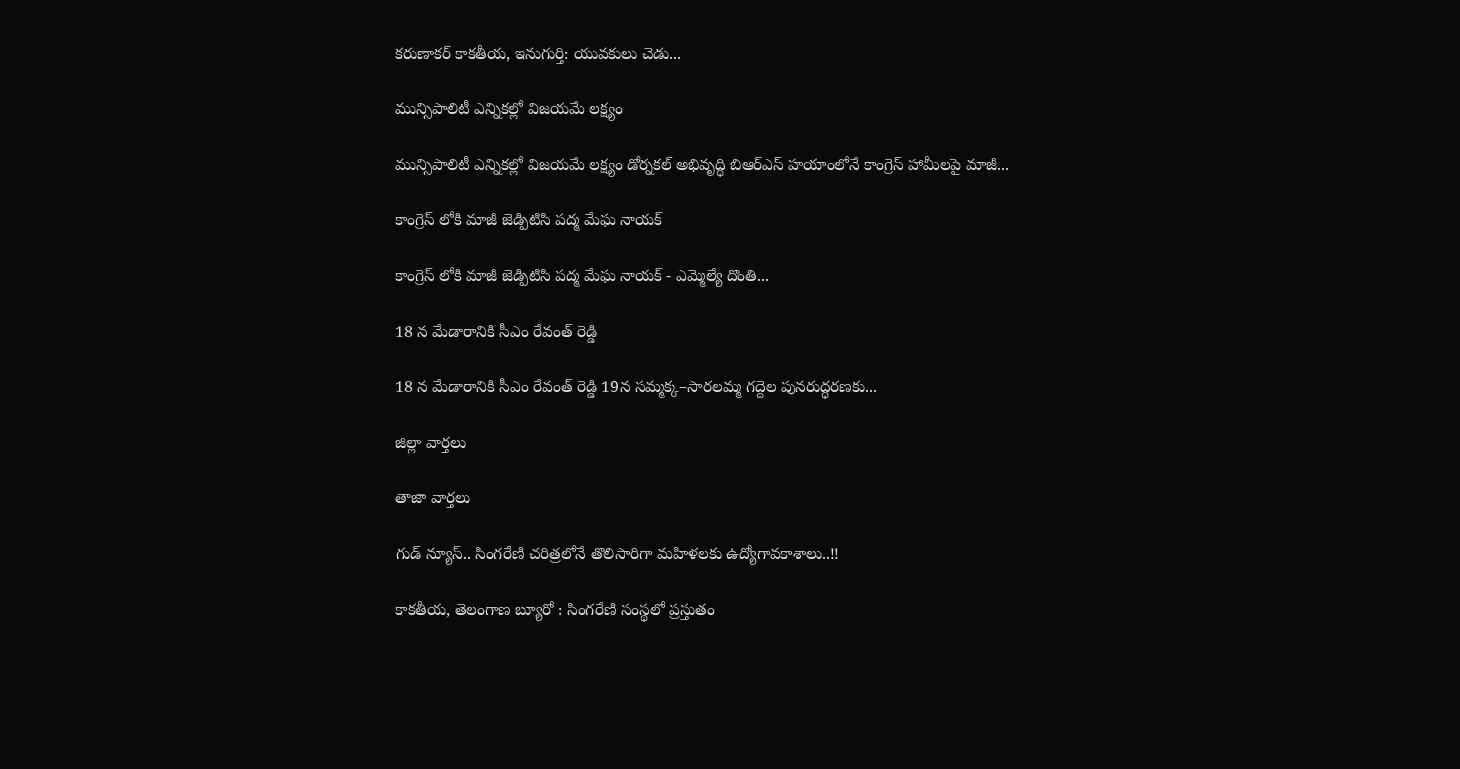కరుణాకర్ కాకతీయ, ఇనుగుర్తి: యువకులు చెడు...

మున్సిపాలిటీ ఎన్నికల్లో విజయమే లక్ష్యం

మున్సిపాలిటీ ఎన్నికల్లో విజయమే లక్ష్యం డోర్నకల్ అభివృద్ధి బిఆర్ఎస్ హయాంలోనే కాంగ్రెస్ హామీలపై మాజీ...

కాంగ్రెస్ లోకి మాజీ జెడ్పిటిసి పద్మ మేఘ నాయక్

కాంగ్రెస్ లోకి మాజీ జెడ్పిటిసి పద్మ మేఘ నాయక్ - ఎమ్మెల్యే దొంతి...

18 న మేడారానికి సీఎం రేవంత్ రెడ్డి

18 న మేడారానికి సీఎం రేవంత్ రెడ్డి 19న సమ్మక్క–సారలమ్మ గద్దెల పునరుద్ధరణకు...

జిల్లా వార్త‌లు

తాజా వార్త‌లు

గుడ్ న్యూస్.. సింగరేణి చరిత్రలోనే తొలిసారిగా మ‌హిళ‌ల‌కు ఉద్యోగావ‌కాశాలు..!!

కాక‌తీయ‌, తెలంగాణ బ్యూరో : సింగరేణి సంస్థలో ప్రస్తుతం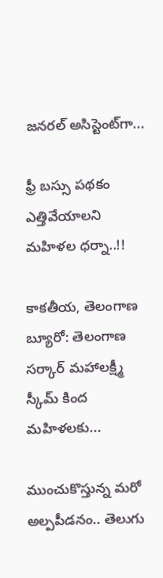జనరల్ అసిస్టెంట్‌గా...

ఫ్రీ బస్సు పథకం ఎత్తివేయాలని మహిళల ధర్నా..!!

కాకతీయ, తెలంగాణ బ్యూరో: తెలంగాణ సర్కార్ మహాలక్ష్మీ స్కీమ్ కింద మహిళలకు...

ముంచుకొస్తున్న మరో అల్పపీడనం.. తెలుగు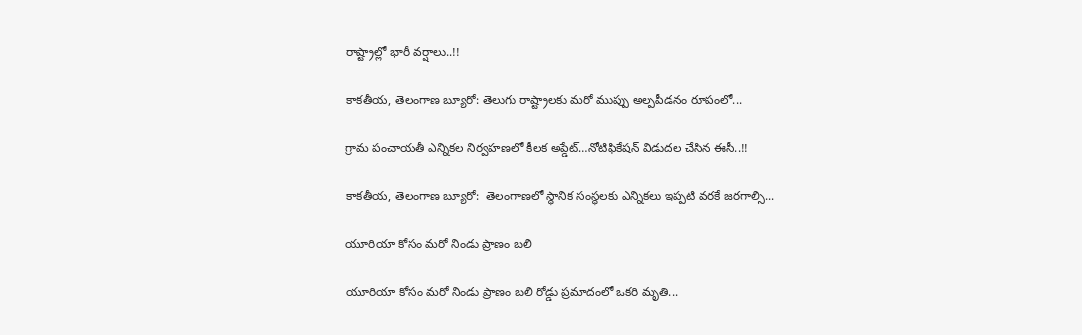రాష్ట్రాల్లో భారీ వర్షాలు..!!

కాకతీయ, తెలంగాణ బ్యూరో: తెలుగు రాష్ట్రాలకు మరో ముప్పు అల్పపీడనం రూపంలో...

గ్రామ పంచాయ‌తీ ఎన్నిక‌ల నిర్వ‌హ‌ణ‌లో కీల‌క అప్డేట్‌…నోటిఫికేషన్ విడుదల చేసిన ఈసీ..!!

కాకతీయ, తెలంగాణ బ్యూరో:  తెలంగాణలో స్థానిక సంస్థలకు ఎన్నికలు ఇప్పటి వరకే జరగాల్సి...

యూరియా కోసం మరో నిండు ప్రాణం బలి

యూరియా కోసం మరో నిండు ప్రాణం బలి రోడ్డు ప్రమాదంలో ఒకరి మృతి...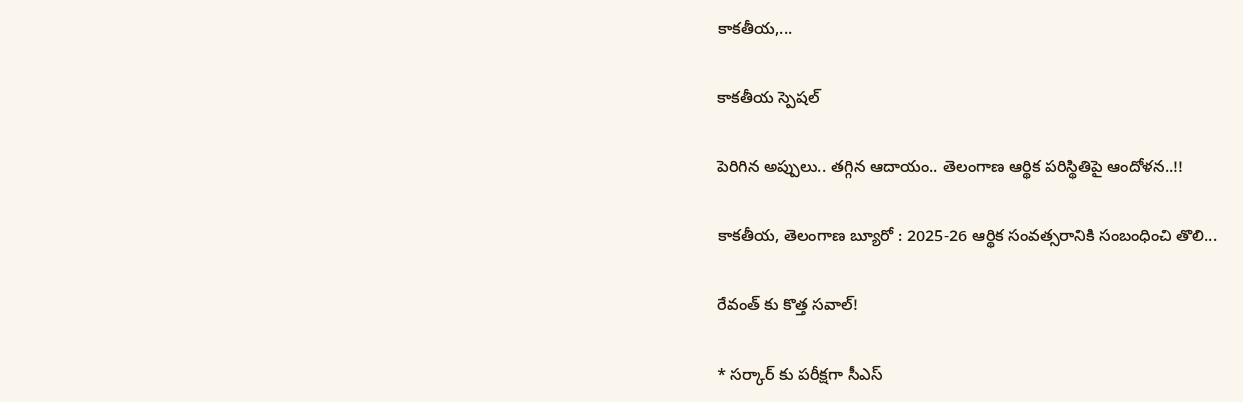కాకతీయ,...

కాక‌తీయ స్పెష‌ల్‌

పెరిగిన అప్పులు.. తగ్గిన ఆదాయం.. తెలంగాణ ఆర్థిక పరిస్థితిపై ఆందోళన..!!

కాకతీయ, తెలంగాణ బ్యూరో : 2025-26 ఆర్థిక సంవత్సరానికి సంబంధించి తొలి...

రేవంత్ కు కొత్త సవాల్!

* సర్కార్ కు పరీక్షగా సీఎస్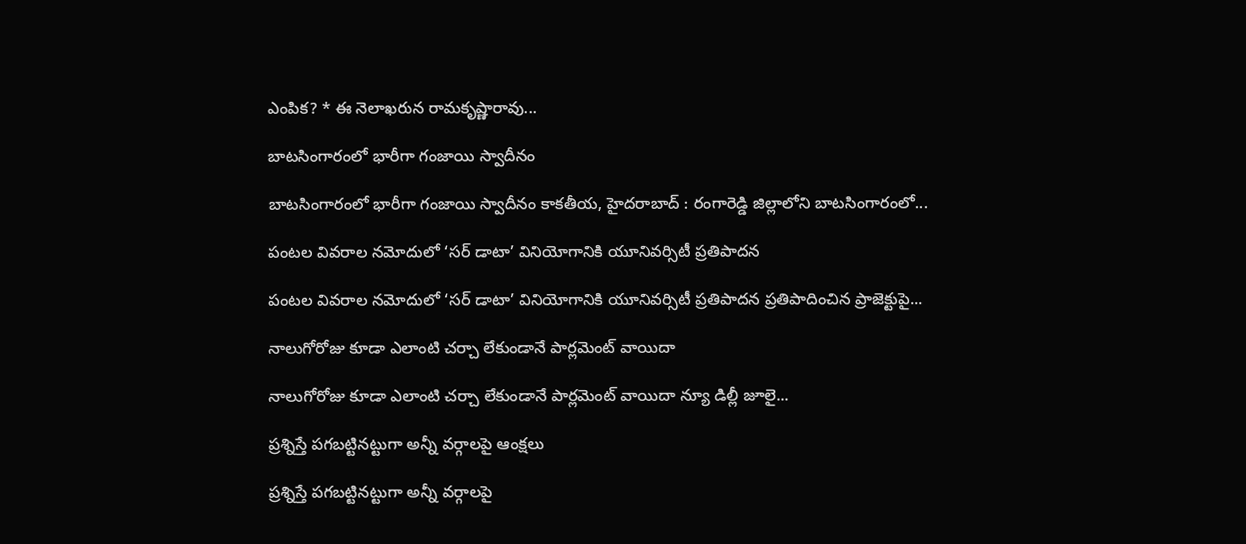ఎంపిక? * ఈ నెలాఖరున రామకృష్ణారావు...

బాటసింగారంలో భారీగా గంజాయి స్వాదీనం

బాటసింగారంలో భారీగా గంజాయి స్వాదీనం కాక‌తీయ‌, హైదరాబాద్ : రంగారెడ్డి జిల్లాలోని బాటసింగారంలో...

పంటల వివరాల నమోదులో ‘సర్ డాటా’ వినియోగానికి యూనివర్సిటీ ప్రతిపాదన

పంటల వివరాల నమోదులో ‘సర్ డాటా’ వినియోగానికి యూనివర్సిటీ ప్రతిపాదన ప్రతిపాదించిన ప్రాజెక్టుపై...

నాలుగోరోజు కూడా ఎలాంటి చర్చా లేకుండానే పార్లమెంట్ వాయిదా

నాలుగోరోజు కూడా ఎలాంటి చర్చా లేకుండానే పార్లమెంట్ వాయిదా న్యూ డిల్లీ జూలై...

ప్రశ్నిస్తే పగబట్టినట్టుగా అన్నీ వర్గాలపై ఆంక్షలు

ప్రశ్నిస్తే పగబట్టినట్టుగా అన్నీ వర్గాలపై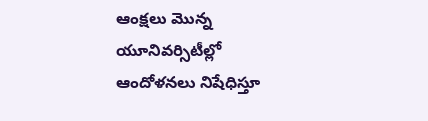ఆంక్షలు మొన్న యూనివర్సిటీల్లో ఆందోళనలు నిషేధిస్తూ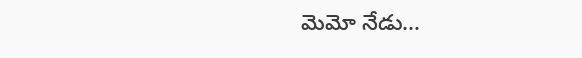మెమో నేడు...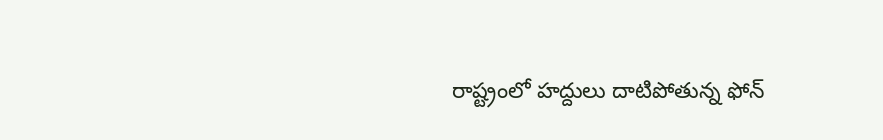రాష్ట్రంలో హద్దులు దాటిపోతున్న ఫోన్‌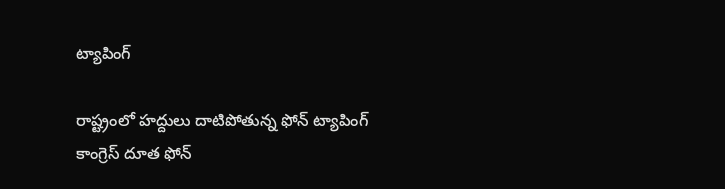ట్యాపింగ్‌

రాష్ట్రంలో హద్దులు దాటిపోతున్న ఫోన్‌ ట్యాపింగ్‌ కాంగ్రెస్‌ దూత ఫోన్‌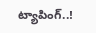ట్యాపింగ్‌..!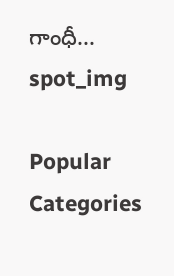గాంధీ...
spot_img

Popular Categories